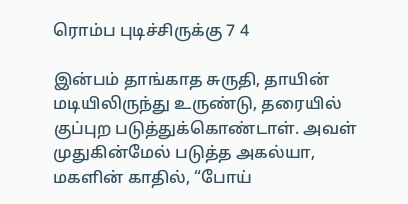ரொம்ப புடிச்சிருக்கு 7 4

இன்பம் தாங்காத சுருதி, தாயின் மடியிலிருந்து உருண்டு, தரையில் குப்புற படுத்துக்கொண்டாள். அவள் முதுகின்மேல் படுத்த அகல்யா, மகளின் காதில், “போய்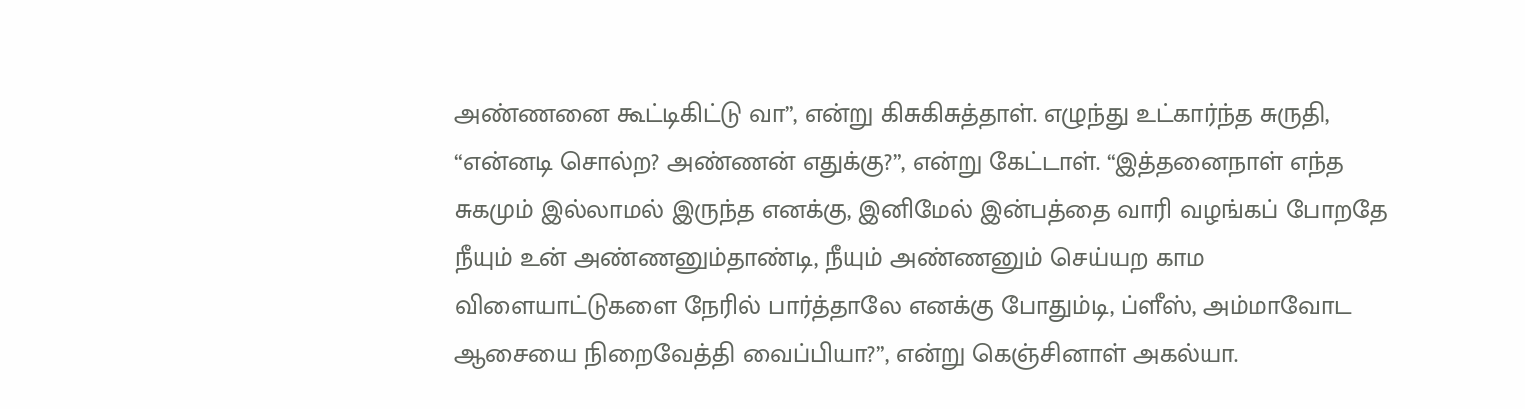அண்ணனை கூட்டிகிட்டு வா”, என்று கிசுகிசுத்தாள். எழுந்து உட்கார்ந்த சுருதி, “என்னடி சொல்ற? அண்ணன் எதுக்கு?”, என்று கேட்டாள். “இத்தனைநாள் எந்த சுகமும் இல்லாமல் இருந்த எனக்கு, இனிமேல் இன்பத்தை வாரி வழங்கப் போறதே நீயும் உன் அண்ணனும்தாண்டி, நீயும் அண்ணனும் செய்யற காம விளையாட்டுகளை நேரில் பார்த்தாலே எனக்கு போதும்டி, ப்ளீஸ், அம்மாவோட ஆசையை நிறைவேத்தி வைப்பியா?”, என்று கெஞ்சினாள் அகல்யா.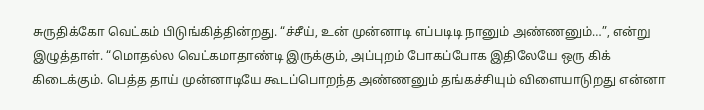சுருதிக்கோ வெட்கம் பிடுங்கித்தின்றது. “ச்சீய், உன் முன்னாடி எப்படிடி நானும் அண்ணனும்…”, என்று இழுத்தாள். “மொதல்ல வெட்கமாதாண்டி இருக்கும், அப்புறம் போகப்போக இதிலேயே ஒரு கிக் கிடைக்கும். பெத்த தாய் முன்னாடியே கூடப்பொறந்த அண்ணனும் தங்கச்சியும் விளையாடுறது என்னா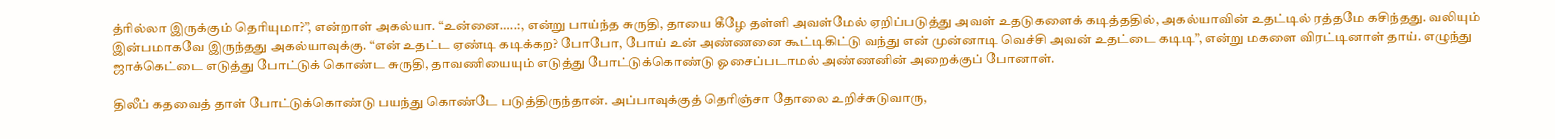த்ரில்லா இருக்கும் தெரியுமா?”, என்றாள் அகல்யா. “உன்னை…..:, என்று பாய்ந்த சுருதி, தாயை கீழே தள்ளி அவள்மேல் ஏறிப்படுத்து அவள் உதடுகளைக் கடித்ததில், அகல்யாவின் உதட்டில் ரத்தமே கசிந்தது. வலியும் இன்பமாகவே இருந்தது அகல்யாவுக்கு. “என் உதட்ட ஏண்டி கடிக்கற? போபோ, போய் உன் அண்ணனை கூட்டிகிட்டு வந்து என் முன்னாடி வெச்சி அவன் உதட்டை கடிடி”, என்று மகளை விரட்டினாள் தாய். எழுந்து ஜாக்கெட்டை எடுத்து போட்டுக் கொண்ட சுருதி, தாவணியையும் எடுத்து போட்டுக்கொண்டு ஓசைப்படாமல் அண்ணனின் அறைக்குப் போனாள்.

திலீப் கதவைத் தாள் போட்டுக்கொண்டு பயந்து கொண்டே படுத்திருந்தான். அப்பாவுக்குத் தெரிஞ்சா தோலை உறிச்சுடுவாரு,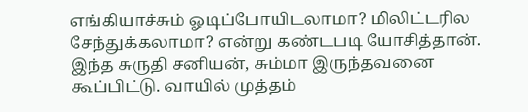எங்கியாச்சும் ஓடிப்போயிடலாமா? மிலிட்டரில சேந்துக்கலாமா? என்று கண்டபடி யோசித்தான். இந்த சுருதி சனியன், சும்மா இருந்தவனை கூப்பிட்டு. வாயில் முத்தம்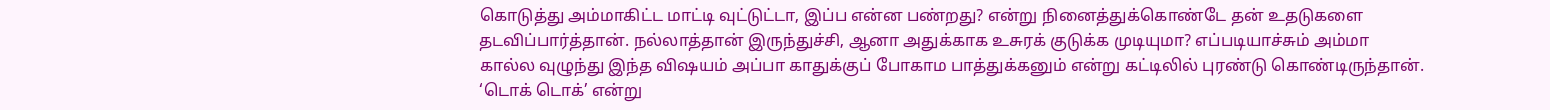கொடுத்து அம்மாகிட்ட மாட்டி வுட்டுட்டா, இப்ப என்ன பண்றது? என்று நினைத்துக்கொண்டே தன் உதடுகளை தடவிப்பார்த்தான். நல்லாத்தான் இருந்துச்சி, ஆனா அதுக்காக உசுரக் குடுக்க முடியுமா? எப்படியாச்சும் அம்மா கால்ல வுழுந்து இந்த விஷயம் அப்பா காதுக்குப் போகாம பாத்துக்கனும் என்று கட்டிலில் புரண்டு கொண்டிருந்தான். ‘டொக் டொக்’ என்று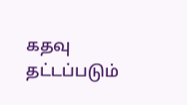கதவு தட்டப்படும்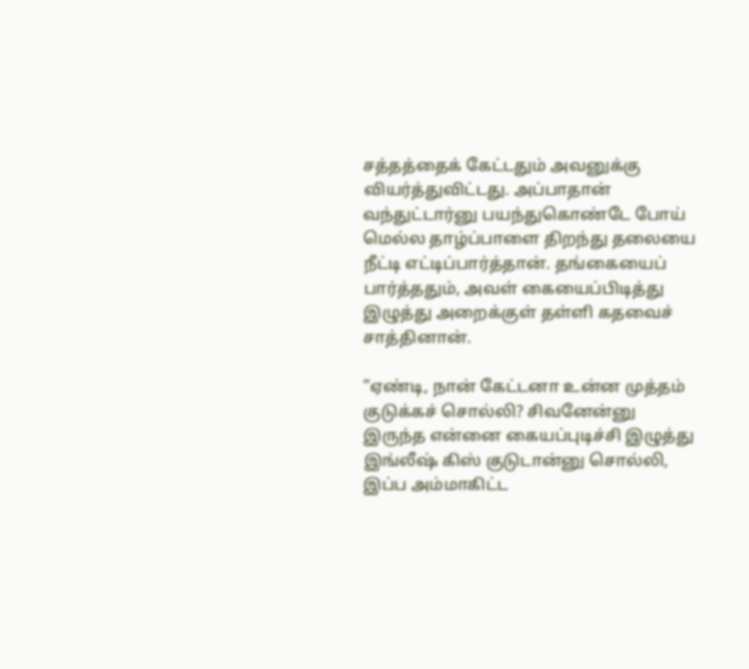சத்தத்தைக் கேட்டதும் அவனுக்கு வியர்த்துவிட்டது. அப்பாதான் வந்துட்டார்னு பயந்துகொண்டே போய் மெல்ல தாழ்ப்பாளை திறந்து தலையை நீட்டி எட்டிப்பார்த்தான். தங்கையைப் பார்த்ததும், அவள் கையைப்பிடித்து இழுத்து அறைக்குள் தள்ளி கதவைச் சாத்தினான்.

“ஏண்டி, நான் கேட்டனா உன்ன முத்தம் குடுக்கச் சொல்லி? சிவனேன்னு இருந்த என்னை கையப்புடிச்சி இழுத்து இங்லீஷ் கிஸ் குடுடான்னு சொல்லி, இப்ப அம்மாகிட்ட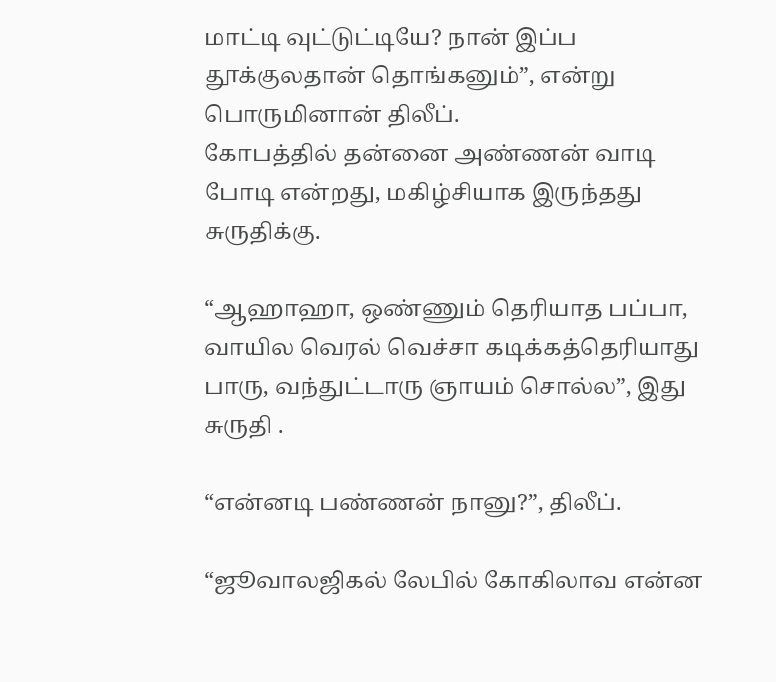மாட்டி வுட்டுட்டியே? நான் இப்ப தூக்குலதான் தொங்கனும்”, என்று பொருமினான் திலீப்.
கோபத்தில் தன்னை அண்ணன் வாடி போடி என்றது, மகிழ்சியாக இருந்தது சுருதிக்கு.

“ஆஹாஹா, ஒண்ணும் தெரியாத பப்பா, வாயில வெரல் வெச்சா கடிக்கத்தெரியாது பாரு, வந்துட்டாரு ஞாயம் சொல்ல”, இது சுருதி .

“என்னடி பண்ணன் நானு?”, திலீப்.

“ஜூவாலஜிகல் லேபில் கோகிலாவ என்ன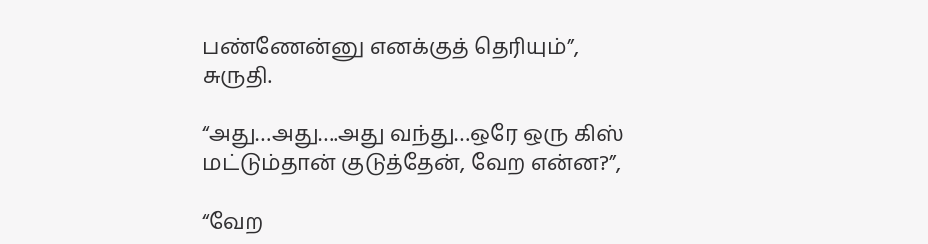பண்ணேன்னு எனக்குத் தெரியும்”, சுருதி.

“அது…அது….அது வந்து…ஒரே ஒரு கிஸ் மட்டும்தான் குடுத்தேன், வேற என்ன?”,

“வேற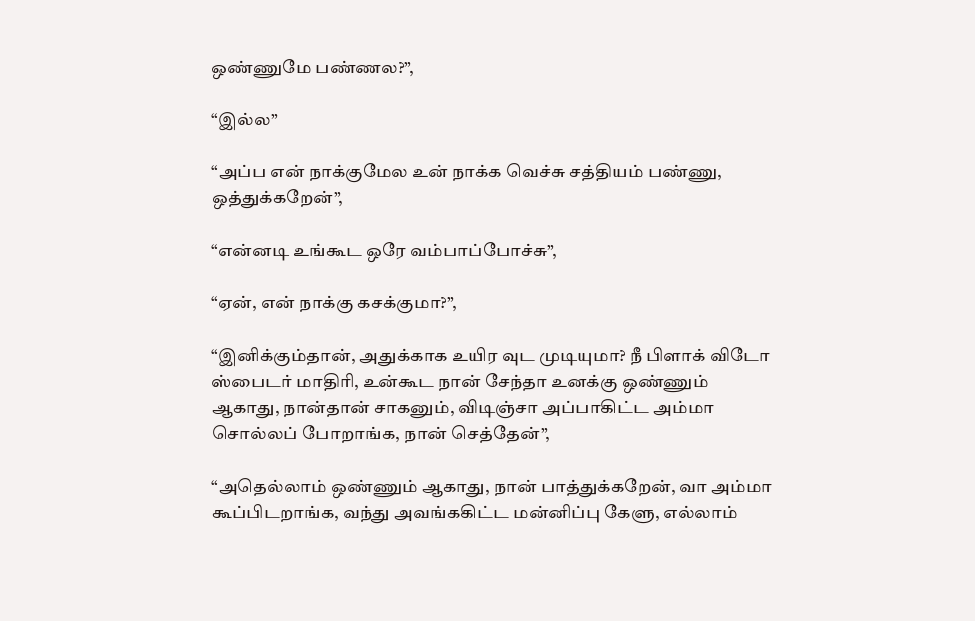ஒண்ணுமே பண்ணல?”,

“இல்ல”

“அப்ப என் நாக்குமேல உன் நாக்க வெச்சு சத்தியம் பண்ணு, ஒத்துக்கறேன்”,

“என்னடி உங்கூட ஒரே வம்பாப்போச்சு”,

“ஏன், என் நாக்கு கசக்குமா?”,

“இனிக்கும்தான், அதுக்காக உயிர வுட முடியுமா? நீ பிளாக் விடோ ஸ்பைடர் மாதிரி, உன்கூட நான் சேந்தா உனக்கு ஒண்ணும் ஆகாது, நான்தான் சாகனும், விடிஞ்சா அப்பாகிட்ட அம்மா சொல்லப் போறாங்க, நான் செத்தேன்”,

“அதெல்லாம் ஒண்ணும் ஆகாது, நான் பாத்துக்கறேன், வா அம்மா கூப்பிடறாங்க, வந்து அவங்ககிட்ட மன்னிப்பு கேளு, எல்லாம்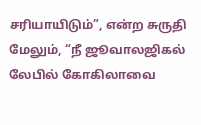சரியாயிடும்”, என்ற சுருதி மேலும், “நீ ஜூவாலஜிகல் லேபில் கோகிலாவை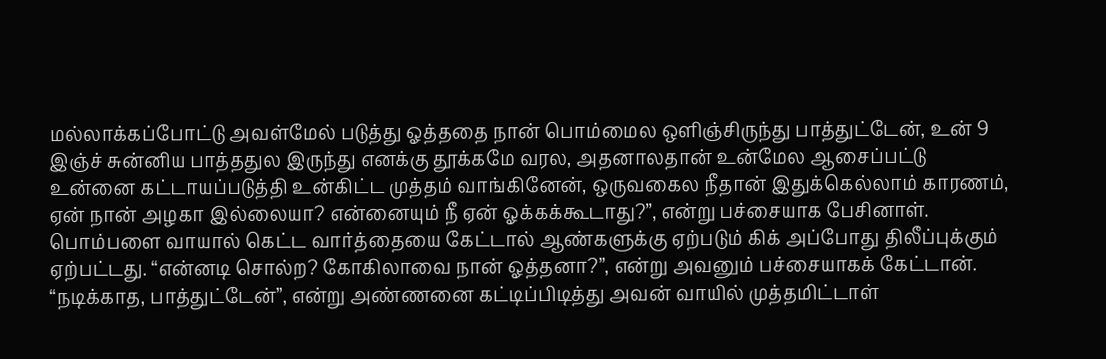மல்லாக்கப்போட்டு அவள்மேல் படுத்து ஓத்ததை நான் பொம்மைல ஒளிஞ்சிருந்து பாத்துட்டேன், உன் 9 இஞ்ச் சுன்னிய பாத்ததுல இருந்து எனக்கு தூக்கமே வரல, அதனாலதான் உன்மேல ஆசைப்பட்டு உன்னை கட்டாயப்படுத்தி உன்கிட்ட முத்தம் வாங்கினேன், ஒருவகைல நீதான் இதுக்கெல்லாம் காரணம், ஏன் நான் அழகா இல்லையா? என்னையும் நீ ஏன் ஓக்கக்கூடாது?”, என்று பச்சையாக பேசினாள். பொம்பளை வாயால் கெட்ட வார்த்தையை கேட்டால் ஆண்களுக்கு ஏற்படும் கிக் அப்போது திலீப்புக்கும் ஏற்பட்டது. “என்னடி சொல்ற? கோகிலாவை நான் ஓத்தனா?”, என்று அவனும் பச்சையாகக் கேட்டான். “நடிக்காத, பாத்துட்டேன்”, என்று அண்ணனை கட்டிப்பிடித்து அவன் வாயில் முத்தமிட்டாள்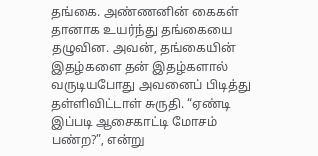தங்கை. அண்ணனின் கைகள் தானாக உயர்ந்து தங்கையை தழுவின. அவன், தங்கையின் இதழ்களை தன் இதழ்களால் வருடியபோது அவனைப் பிடித்து தள்ளிவிட்டாள் சுருதி. “ஏண்டி இப்படி ஆசைகாட்டி மோசம் பண்ற?”, என்று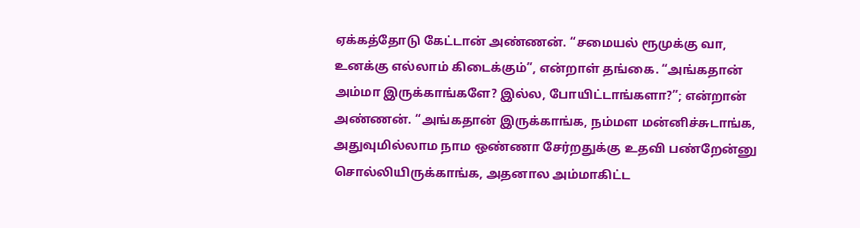ஏக்கத்தோடு கேட்டான் அண்ணன். “சமையல் ரூமுக்கு வா, உனக்கு எல்லாம் கிடைக்கும்”, என்றாள் தங்கை. “அங்கதான் அம்மா இருக்காங்களே? இல்ல, போயிட்டாங்களா?”; என்றான் அண்ணன். “அங்கதான் இருக்காங்க, நம்மள மன்னிச்சுடாங்க, அதுவுமில்லாம நாம ஒண்ணா சேர்றதுக்கு உதவி பண்றேன்னு சொல்லியிருக்காங்க, அதனால அம்மாகிட்ட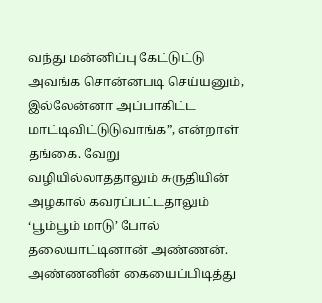வந்து மன்னிப்பு கேட்டுட்டு அவங்க சொன்னபடி செய்யனும், இல்லேன்னா அப்பாகிட்ட மாட்டிவிட்டுடுவாங்க”, என்றாள் தங்கை. வேறு வழியில்லாததாலும் சுருதியின் அழகால் கவரப்பட்டதாலும் ‘பூம்பூம் மாடு’ போல் தலையாட்டினான் அண்ணன். அண்ணனின் கையைப்பிடித்து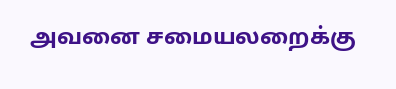அவனை சமையலறைக்கு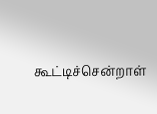கூட்டிச்சென்றாள்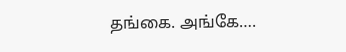தங்கை. அங்கே….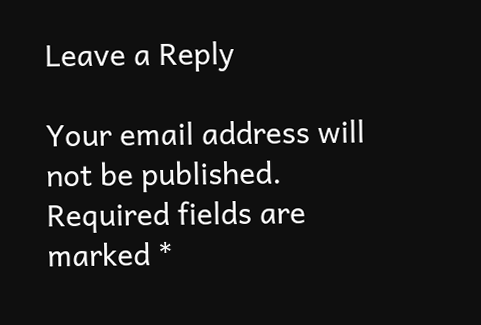Leave a Reply

Your email address will not be published. Required fields are marked *